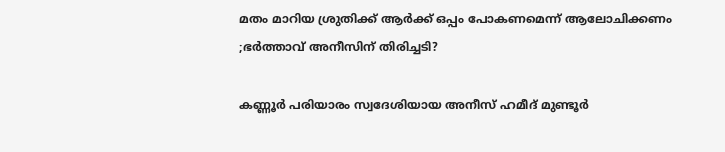മതം മാറിയ ശ്രുതിക്ക് ആര്‍ക്ക് ഒപ്പം പോകണമെന്ന് ആലോചിക്കണം ;ഭർത്താവ് അനീസിന് തിരിച്ചടി?

കണ്ണൂർ പരിയാരം സ്വദേശിയായ അനീസ് ഹമീദ് മുണ്ടൂർ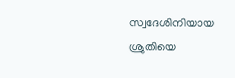സ്വദേശിനിയായ ശ്രുതിയെ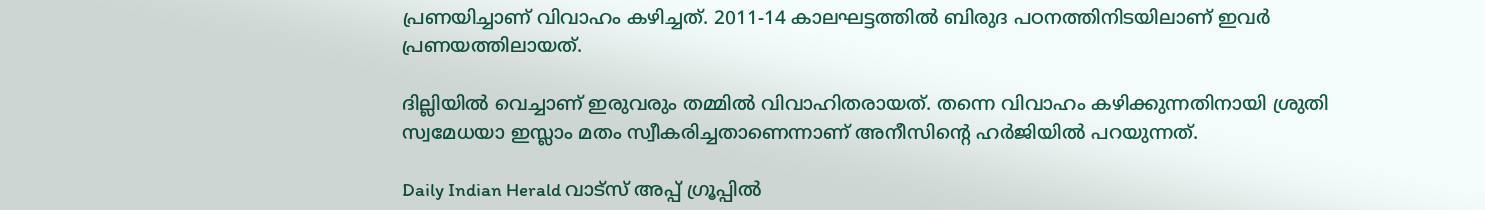പ്രണയിച്ചാണ് വിവാഹം കഴിച്ചത്. 2011-14 കാലഘട്ടത്തിൽ ബിരുദ പഠനത്തിനിടയിലാണ് ഇവർ പ്രണയത്തിലായത്.

ദില്ലിയിൽ വെച്ചാണ് ഇരുവരും തമ്മിൽ വിവാഹിതരായത്. തന്നെ വിവാഹം കഴിക്കുന്നതിനായി ശ്രുതി സ്വമേധയാ ഇസ്ലാം മതം സ്വീകരിച്ചതാണെന്നാണ് അനീസിന്റെ ഹർജിയിൽ പറയുന്നത്.

Daily Indian Herald വാട്സ് അപ്പ് ഗ്രൂപ്പിൽ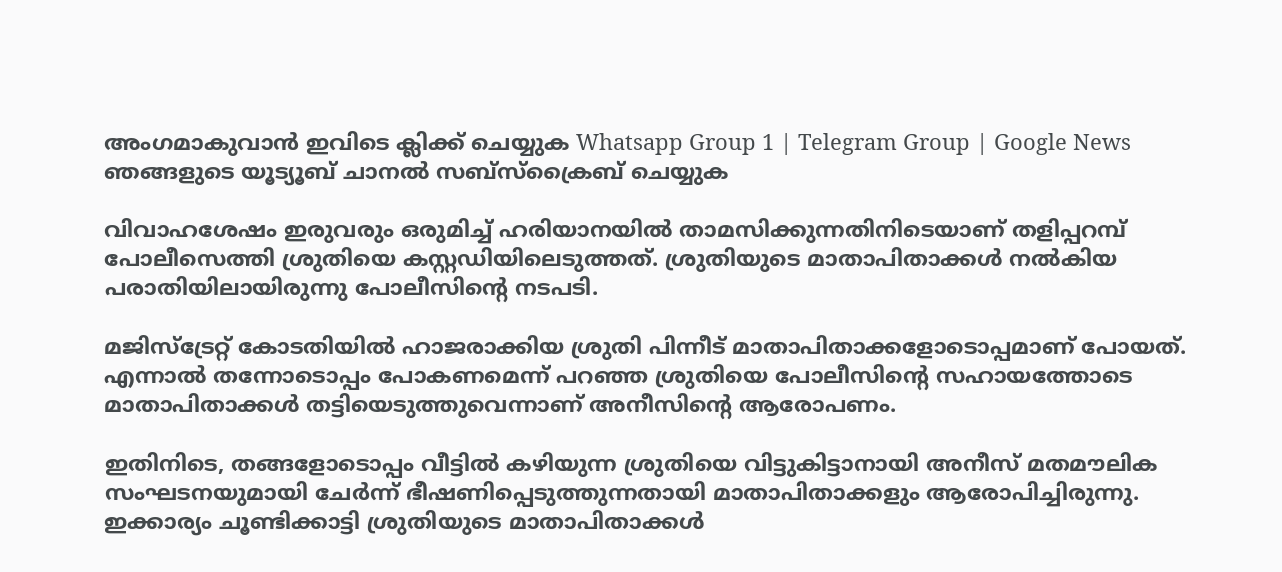അംഗമാകുവാൻ ഇവിടെ ക്ലിക്ക് ചെയ്യുക Whatsapp Group 1 | Telegram Group | Google News ഞങ്ങളുടെ യൂട്യൂബ് ചാനൽ സബ്സ്ക്രൈബ് ചെയ്യുക

വിവാഹശേഷം ഇരുവരും ഒരുമിച്ച് ഹരിയാനയിൽ താമസിക്കുന്നതിനിടെയാണ് തളിപ്പറമ്പ് പോലീസെത്തി ശ്രുതിയെ കസ്റ്റഡിയിലെടുത്തത്. ശ്രുതിയുടെ മാതാപിതാക്കൾ നൽകിയ പരാതിയിലായിരുന്നു പോലീസിന്റെ നടപടി.

മജിസ്ട്രേറ്റ് കോടതിയിൽ ഹാജരാക്കിയ ശ്രുതി പിന്നീട് മാതാപിതാക്കളോടൊപ്പമാണ് പോയത്. എന്നാൽ തന്നോടൊപ്പം പോകണമെന്ന് പറഞ്ഞ ശ്രുതിയെ പോലീസിന്റെ സഹായത്തോടെ മാതാപിതാക്കൾ തട്ടിയെടുത്തുവെന്നാണ് അനീസിന്റെ ആരോപണം.

ഇതിനിടെ, തങ്ങളോടൊപ്പം വീട്ടിൽ കഴിയുന്ന ശ്രുതിയെ വിട്ടുകിട്ടാനായി അനീസ് മതമൗലിക സംഘടനയുമായി ചേർന്ന് ഭീഷണിപ്പെടുത്തുന്നതായി മാതാപിതാക്കളും ആരോപിച്ചിരുന്നു. ഇക്കാര്യം ചൂണ്ടിക്കാട്ടി ശ്രുതിയുടെ മാതാപിതാക്കൾ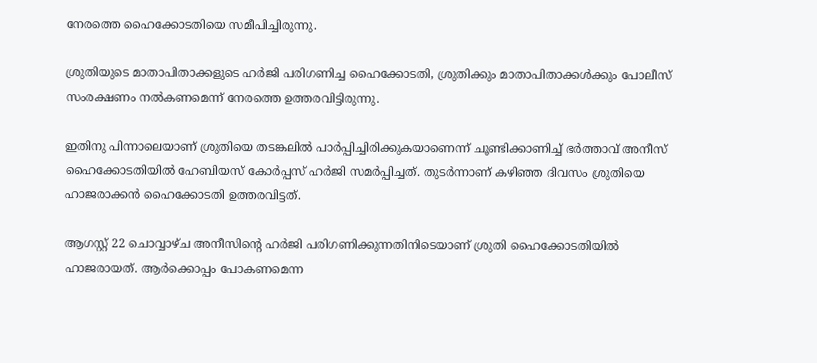നേരത്തെ ഹൈക്കോടതിയെ സമീപിച്ചിരുന്നു.

ശ്രുതിയുടെ മാതാപിതാക്കളുടെ ഹർജി പരിഗണിച്ച ഹൈക്കോടതി, ശ്രുതിക്കും മാതാപിതാക്കൾക്കും പോലീസ് സംരക്ഷണം നൽകണമെന്ന് നേരത്തെ ഉത്തരവിട്ടിരുന്നു.

ഇതിനു പിന്നാലെയാണ് ശ്രുതിയെ തടങ്കലിൽ പാർപ്പിച്ചിരിക്കുകയാണെന്ന് ചൂണ്ടിക്കാണിച്ച് ഭർത്താവ് അനീസ് ഹൈക്കോടതിയിൽ ഹേബിയസ് കോർപ്പസ് ഹർജി സമർപ്പിച്ചത്. തുടർന്നാണ് കഴിഞ്ഞ ദിവസം ശ്രുതിയെ ഹാജരാക്കൻ ഹൈക്കോടതി ഉത്തരവിട്ടത്.

ആഗസ്റ്റ് 22 ചൊവ്വാഴ്ച അനീസിന്റെ ഹർജി പരിഗണിക്കുന്നതിനിടെയാണ് ശ്രുതി ഹൈക്കോടതിയിൽ ഹാജരായത്. ആർക്കൊപ്പം പോകണമെന്ന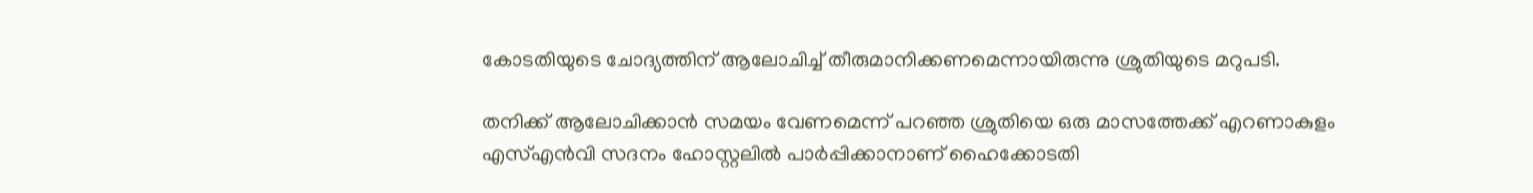കോടതിയുടെ ചോദ്യത്തിന് ആലോചിച്ച് തീരുമാനിക്കണമെന്നായിരുന്നു ശ്രുതിയുടെ മറുപടി.

തനിക്ക് ആലോചിക്കാൻ സമയം വേണമെന്ന് പറഞ്ഞ ശ്രുതിയെ ഒരു മാസത്തേക്ക് എറണാകുളം എസ്എൻവി സദനം ഹോസ്റ്റലിൽ പാർപ്പിക്കാനാണ് ഹൈക്കോടതി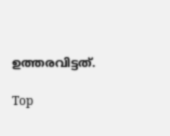ഉത്തരവിട്ടത്.

Top